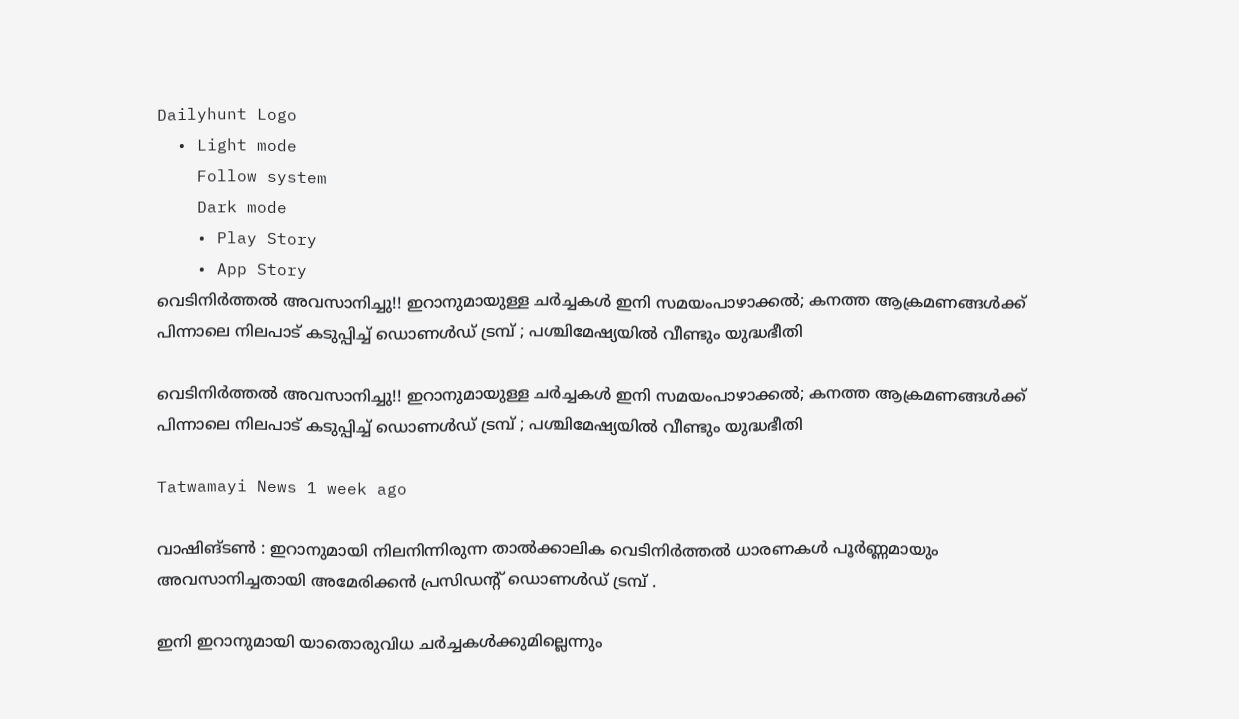Dailyhunt Logo
  • Light mode
    Follow system
    Dark mode
    • Play Story
    • App Story
വെടിനിര്‍ത്തല്‍ അവസാനിച്ചു!! ഇറാനുമായുള്ള ചര്‍ച്ചകള്‍ ഇനി സമയംപാഴാക്കല്‍; കനത്ത ആക്രമണങ്ങള്‍ക്ക് പിന്നാലെ നിലപാട് കടുപ്പിച്ച്‌ ഡൊണള്‍ഡ് ട്രമ്പ് ; പശ്ചിമേഷ്യയില്‍ വീണ്ടും യുദ്ധഭീതി

വെടിനിര്‍ത്തല്‍ അവസാനിച്ചു!! ഇറാനുമായുള്ള ചര്‍ച്ചകള്‍ ഇനി സമയംപാഴാക്കല്‍; കനത്ത ആക്രമണങ്ങള്‍ക്ക് പിന്നാലെ നിലപാട് കടുപ്പിച്ച്‌ ഡൊണള്‍ഡ് ട്രമ്പ് ; പശ്ചിമേഷ്യയില്‍ വീണ്ടും യുദ്ധഭീതി

Tatwamayi News 1 week ago

വാഷിങ്‌ടണ്‍ : ഇറാനുമായി നിലനിന്നിരുന്ന താല്‍ക്കാലിക വെടിനിർത്തല്‍ ധാരണകള്‍ പൂർണ്ണമായും അവസാനിച്ചതായി അമേരിക്കൻ പ്രസിഡന്റ് ഡൊണള്‍ഡ് ട്രമ്പ് .

ഇനി ഇറാനുമായി യാതൊരുവിധ ചർച്ചകള്‍ക്കുമില്ലെന്നും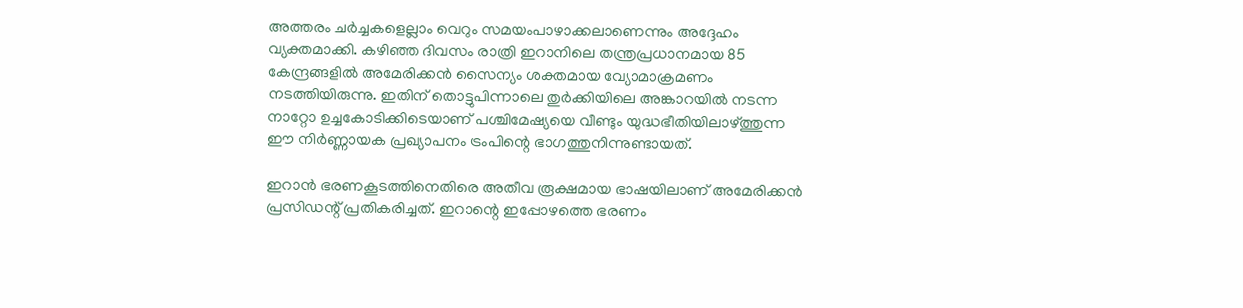അത്തരം ചർച്ചകളെല്ലാം വെറും സമയംപാഴാക്കലാണെന്നും അദ്ദേഹം വ്യക്തമാക്കി. കഴിഞ്ഞ ദിവസം രാത്രി ഇറാനിലെ തന്ത്രപ്രധാനമായ 85 കേന്ദ്രങ്ങളില്‍ അമേരിക്കൻ സൈന്യം ശക്തമായ വ്യോമാക്രമണം നടത്തിയിരുന്നു. ഇതിന് തൊട്ടുപിന്നാലെ തുർക്കിയിലെ അങ്കാറയില്‍ നടന്ന നാറ്റോ ഉച്ചകോടിക്കിടെയാണ് പശ്ചിമേഷ്യയെ വീണ്ടും യുദ്ധഭീതിയിലാഴ്ത്തുന്ന ഈ നിർണ്ണായക പ്രഖ്യാപനം ട്രംപിന്റെ ഭാഗത്തുനിന്നുണ്ടായത്.

ഇറാൻ ഭരണകൂടത്തിനെതിരെ അതീവ രൂക്ഷമായ ഭാഷയിലാണ് അമേരിക്കൻ പ്രസിഡന്റ് പ്രതികരിച്ചത്. ഇറാന്റെ ഇപ്പോഴത്തെ ഭരണം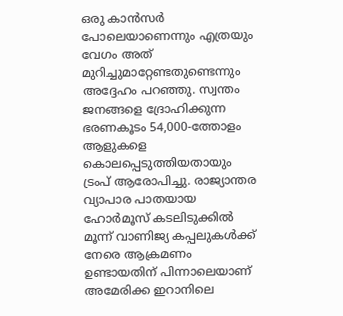ഒരു കാൻസർ പോലെയാണെന്നും എത്രയും വേഗം അത് മുറിച്ചുമാറ്റേണ്ടതുണ്ടെന്നും അദ്ദേഹം പറഞ്ഞു. സ്വന്തം ജനങ്ങളെ ദ്രോഹിക്കുന്ന ഭരണകൂടം 54,000-ത്തോളം ആളുകളെ കൊലപ്പെടുത്തിയതായും ട്രംപ് ആരോപിച്ചു. രാജ്യാന്തര വ്യാപാര പാതയായ ഹോർമൂസ് കടലിടുക്കില്‍ മൂന്ന് വാണിജ്യ കപ്പലുകള്‍ക്ക് നേരെ ആക്രമണം ഉണ്ടായതിന് പിന്നാലെയാണ് അമേരിക്ക ഇറാനിലെ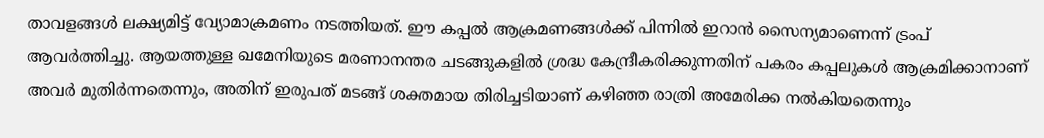താവളങ്ങള്‍ ലക്ഷ്യമിട്ട് വ്യോമാക്രമണം നടത്തിയത്. ഈ കപ്പല്‍ ആക്രമണങ്ങള്‍ക്ക് പിന്നില്‍ ഇറാൻ സൈന്യമാണെന്ന് ട്രംപ് ആവർത്തിച്ചു. ആയത്തുള്ള ഖമേനിയുടെ മരണാനന്തര ചടങ്ങുകളില്‍ ശ്രദ്ധ കേന്ദ്രീകരിക്കുന്നതിന് പകരം കപ്പലുകള്‍ ആക്രമിക്കാനാണ് അവർ മുതിർന്നതെന്നും, അതിന് ഇരുപത് മടങ്ങ് ശക്തമായ തിരിച്ചടിയാണ് കഴിഞ്ഞ രാത്രി അമേരിക്ക നല്‍കിയതെന്നും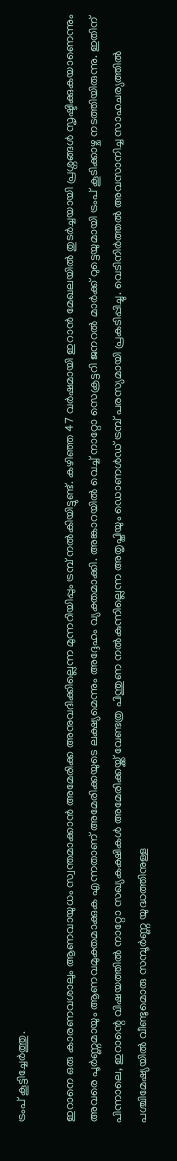ട്രംപ് കൂട്ടിച്ചേർത്തു.

ഇറാനെ ഒരു കാരണവശാലും ആണവായുധം സ്വന്തമാക്കാൻ അമേരിക്ക അനുവദിക്കില്ലെന്ന മുന്നറിയിപ്പും ട്രമ്പ് നല്‍കിയിട്ടുണ്ട്. കഴിഞ്ഞ 47 വർഷമായി ഇറാൻ മേഖലയില്‍ തുടർച്ചയായി പ്രശ്നങ്ങള്‍ സൃഷ്ടിക്കുകയാണെന്നും അവരെ പൂർണ്ണമായും ആണവമുക്തമാക്കുക എന്നതാണ് അമേരിക്കയുടെ ലക്ഷ്യമെന്നും അദ്ദേഹം വ്യക്തമാക്കി. അങ്കാറയില്‍ വെച്ച്‌ നാറ്റോ സെക്രട്ടറി ജനറല്‍ മാർക്ക് റുട്ടെയുമായി ട്രംപ് കൂടിക്കാഴ്ച നടത്തിയിരുന്നു. ഇതിന് പിന്നാലെ, ഇറാന്റെ വിഷയത്തില്‍ നാറ്റോ സഖ്യകക്ഷികള്‍ അമേരിക്കയ്ക്ക് വേണ്ടത്ര പിന്തുണ നല്‍കുന്നില്ലെന്ന അതൃപ്തിയും ഡൊണള്‍ഡ് ട്രമ്പ് പരസ്യമായി പ്രകടിപ്പിച്ചു. വെടിനിർത്തല്‍ അവസാനിച്ച സാഹചര്യത്തില്‍ പശ്ചിമേഷ്യയില്‍ വീണ്ടുമൊരു സമ്പൂർണ്ണ യുദ്ധത്തിനുള്ള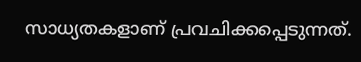സാധ്യതകളാണ് പ്രവചിക്കപ്പെടുന്നത്.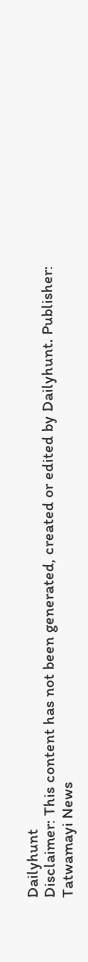Dailyhunt
Disclaimer: This content has not been generated, created or edited by Dailyhunt. Publisher: Tatwamayi News